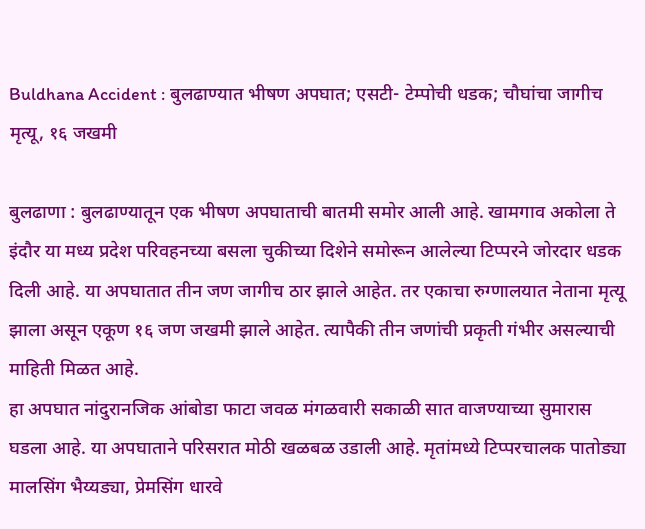Buldhana Accident : बुलढाण्यात भीषण अपघात; एसटी- टेम्पोची धडक; चौघांचा जागीच मृत्यू, १६ जखमी

बुलढाणा : बुलढाण्यातून एक भीषण अपघाताची बातमी समोर आली आहे. खामगाव अकोला ते इंदौर या मध्य प्रदेश परिवहनच्या बसला चुकीच्या दिशेने समोरून आलेल्या टिप्परने जोरदार धडक दिली आहे. या अपघातात तीन जण जागीच ठार झाले आहेत. तर एकाचा रुग्णालयात नेताना मृत्यू झाला असून एकूण १६ जण जखमी झाले आहेत. त्यापैकी तीन जणांची प्रकृती गंभीर असल्याची माहिती मिळत आहे.
हा अपघात नांदुरानजिक आंबोडा फाटा जवळ मंगळवारी सकाळी सात वाजण्याच्या सुमारास घडला आहे. या अपघाताने परिसरात मोठी खळबळ उडाली आहे. मृतांमध्ये टिप्परचालक पातोड्या मालसिंग भैय्यड्या, प्रेमसिंग धारवे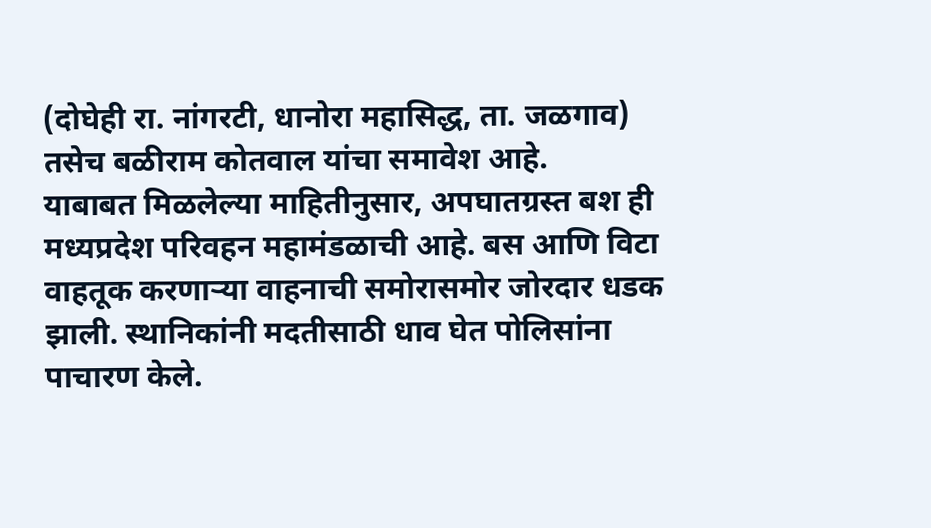(दोघेही रा. नांगरटी, धानोरा महासिद्ध, ता. जळगाव) तसेच बळीराम कोतवाल यांचा समावेश आहे.
याबाबत मिळलेल्या माहितीनुसार, अपघातग्रस्त बश ही मध्यप्रदेश परिवहन महामंडळाची आहे. बस आणि विटा वाहतूक करणाऱ्या वाहनाची समोरासमोर जोरदार धडक झाली. स्थानिकांनी मदतीसाठी धाव घेत पोलिसांना पाचारण केले.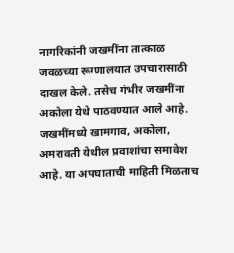नागरिकांनी जखमींना तात्काळ जवळच्या रूग्णालयात उपचारासाठी दाखल केले. तसेच गंभीर जखमींना अकोला येथे पाठवण्यात आले आहे. जखमींमध्ये खामगाव, अकोला, अमरावती येथील प्रवाशांचा समावेश आहे. या अपघाताची माहिती मिळताच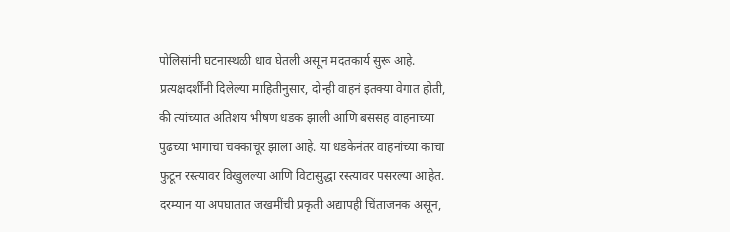पोलिसांनी घटनास्थळी धाव घेतली असून मदतकार्य सुरू आहे.
प्रत्यक्षदर्शींनी दिलेल्या माहितीनुसार, दोन्ही वाहनं इतक्या वेगात होती, की त्यांच्यात अतिशय भीषण धडक झाली आणि बससह वाहनाच्या पुढच्या भागाचा चक्काचूर झाला आहे. या धडकेनंतर वाहनांच्या काचा फुटून रस्त्यावर विखुलल्या आणि विटासुद्धा रस्त्यावर पसरल्या आहेत. दरम्यान या अपघातात जखमींची प्रकृती अद्यापही चिंताजनक असून,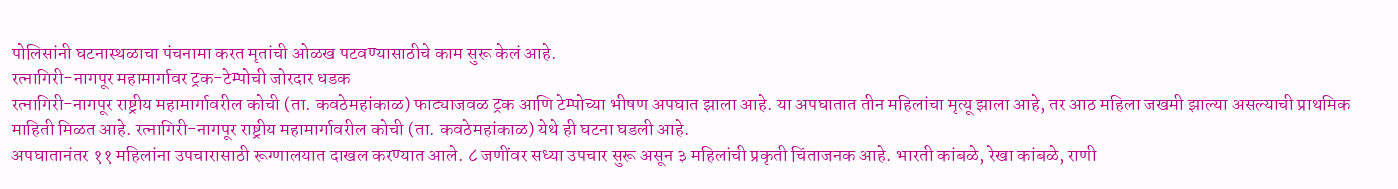पोलिसांनी घटनास्थळाचा पंचनामा करत मृतांची ओळख पटवण्यासाठीचे काम सुरू केलं आहे.
रत्नागिरी-नागपूर महामार्गावर ट्रक-टेम्पोची जोरदार धडक
रत्नागिरी-नागपूर राष्ट्रीय महामार्गावरील कोची (ता. कवठेमहांकाळ) फाट्याजवळ ट्रक आणि टेम्पोच्या भीषण अपघात झाला आहे. या अपघातात तीन महिलांचा मृत्यू झाला आहे, तर आठ महिला जखमी झाल्या असल्याची प्राथमिक माहिती मिळत आहे. रत्नागिरी-नागपूर राष्ट्रीय महामार्गावरील कोची (ता. कवठेमहांकाळ) येथे ही घटना घडली आहे.
अपघातानंतर ११ महिलांना उपचारासाठी रूग्णालयात दाखल करण्यात आले. ८ जणींवर सध्या उपचार सुरू असून ३ महिलांची प्रकृती चिंताजनक आहे. भारती कांबळे, रेखा कांबळे, राणी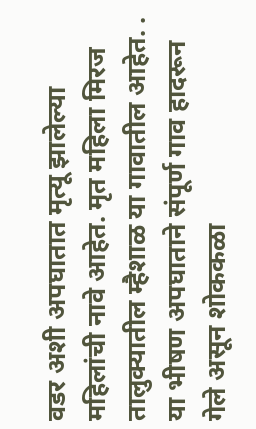वडर अशी अपघातात मृत्यू झालेल्या महिलांची नावे आहेत. मृत महिला मिरज तालुक्यातील म्हैशाळ या गावातील आहेत. . या भीषण अपघाताने संपूर्ण गाव हादरून गेले असून शोककळा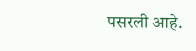पसरली आहे.